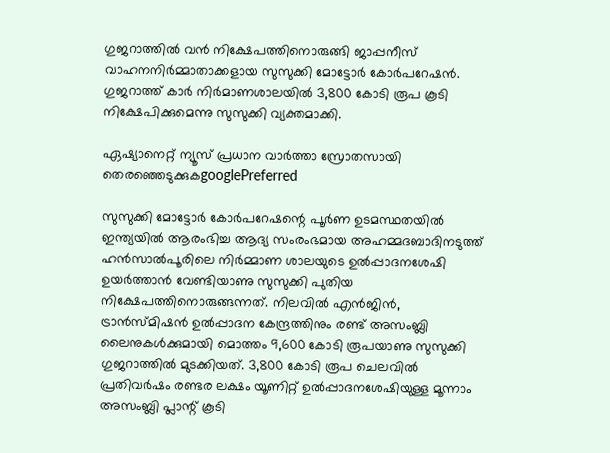ഗുജറാത്തിൽ വൻ നിക്ഷേപത്തിനൊരുങ്ങി ജാപ്പനീസ് വാഹനനിര്‍മ്മാതാക്കളായ സുസുക്കി മോട്ടോർ കോർപറേഷൻ. ഗുജറാത്ത് കാർ നിർമാണശാലയിൽ 3,800 കോടി രൂപ കൂടി നിക്ഷേപിക്കുമെന്നു സുസുക്കി വ്യക്തമാക്കി.

ഏഷ്യാനെറ്റ് ന്യൂസ് പ്രധാന വാർത്താ സ്രോതസായി തെരഞ്ഞെടുക്കുകgooglePreferred

സുസുക്കി മോട്ടോർ കോർപറേഷന്റെ പൂർണ ഉടമസ്ഥതയിൽ ഇന്ത്യയിൽ ആരംഭിച്ച ആദ്യ സംരംഭമായ അഹമ്മദബാദിനടുത്ത് ഹൻസാൽപൂരിലെ നിര്‍മ്മാണ ശാലയുടെ ഉൽപ്പാദനശേഷി ഉയർത്താൻ വേണ്ടിയാണു സുസുക്കി പുതിയ നിക്ഷേപത്തിനൊരുങ്ങന്നത്. നിലവിൽ എൻജിൻ, ട്രാൻസ്മിഷൻ ഉൽപ്പാദന കേന്ദ്രത്തിനും രണ്ട് അസംബ്ലി ലൈനുകൾക്കുമായി മൊത്തം 9,600 കോടി രൂപയാണു സുസുക്കി ഗുജറാത്തിൽ മുടക്കിയത്. 3,800 കോടി രൂപ ചെലവിൽ പ്രതിവർഷം രണ്ടര ലക്ഷം യൂണിറ്റ് ഉൽപ്പാദനശേഷിയുള്ള മൂന്നാം അസംബ്ലി പ്ലാന്റ് കൂടി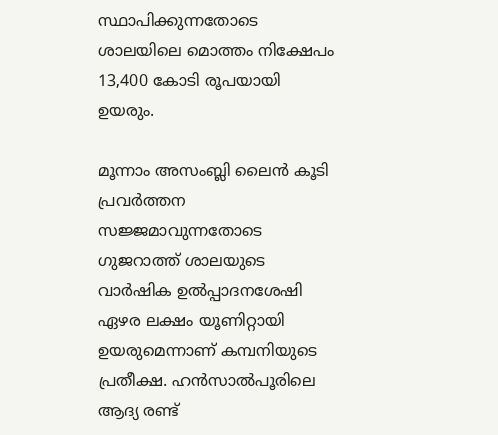സ്ഥാപിക്കുന്നതോടെ ശാലയിലെ മൊത്തം നിക്ഷേപം 13,400 കോടി രൂപയായി ഉയരും.

മൂന്നാം അസംബ്ലി ലൈൻ കൂടി പ്രവർത്തന സജ്ജമാവുന്നതോടെ ഗുജറാത്ത് ശാലയുടെ വാർഷിക ഉൽപ്പാദനശേഷി ഏഴര ലക്ഷം യൂണിറ്റായി ഉയരുമെന്നാണ് കമ്പനിയുടെ പ്രതീക്ഷ. ഹൻസാൽപൂരിലെ ആദ്യ രണ്ട്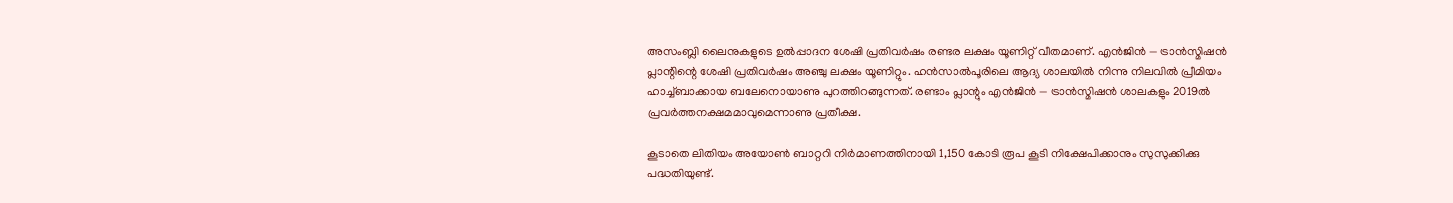അസംബ്ലി ലൈനുകളുടെ ഉൽപ്പാദന ശേഷി പ്രതിവർഷം രണ്ടര ലക്ഷം യൂണിറ്റ് വീതമാണ്. എൻജിൻ — ട്രാൻസ്മിഷൻ പ്ലാന്റിന്റെ ശേഷി പ്രതിവർഷം അഞ്ചു ലക്ഷം യൂണിറ്റും. ഹൻസാൽപൂരിലെ ആദ്യ ശാലയിൽ നിന്നു നിലവിൽ പ്രീമിയം ഹാച്ച്ബാക്കായ ബലേനൊയാണു പുറത്തിറങ്ങുന്നത്. രണ്ടാം പ്ലാന്റും എൻജിൻ — ട്രാൻസ്മിഷൻ ശാലകളും 2019ൽ പ്രവർത്തനക്ഷമമാവുമെന്നാണു പ്രതീക്ഷ.

കൂടാതെ ലിതിയം അയോൺ ബാറ്ററി നിർമാണത്തിനായി 1,150 കോടി രൂപ കൂടി നിക്ഷേപിക്കാനും സുസുക്കിക്കു പദ്ധതിയുണ്ട്.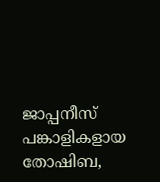ജാപ്പനീസ് പങ്കാളികളായ തോഷിബ,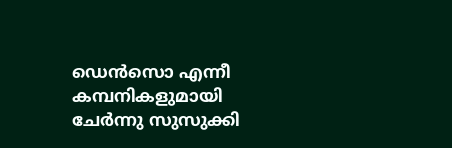ഡെൻസൊ എന്നീ കമ്പനികളുമായി ചേർന്നു സുസുക്കി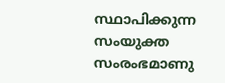സ്ഥാപിക്കുന്ന സംയുക്ത സംരംഭമാണു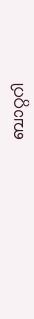ബാറ്ററി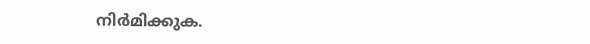നിർമിക്കുക.